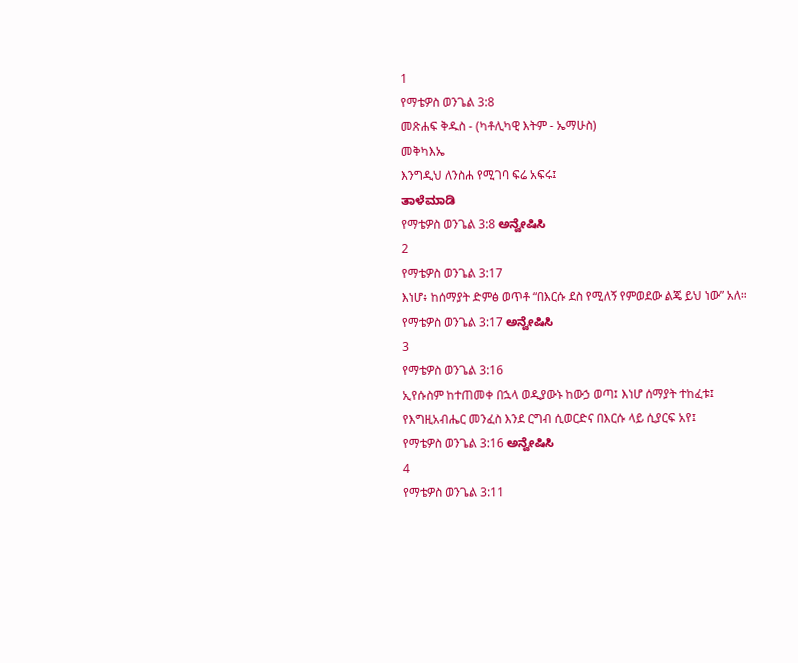1
የማቴዎስ ወንጌል 3:8
መጽሐፍ ቅዱስ - (ካቶሊካዊ እትም - ኤማሁስ)
መቅካእኤ
እንግዲህ ለንስሐ የሚገባ ፍሬ አፍሩ፤
ತಾಳೆಮಾಡಿ
የማቴዎስ ወንጌል 3:8 ಅನ್ವೇಷಿಸಿ
2
የማቴዎስ ወንጌል 3:17
እነሆ፥ ከሰማያት ድምፅ ወጥቶ “በእርሱ ደስ የሚለኝ የምወደው ልጄ ይህ ነው” አለ።
የማቴዎስ ወንጌል 3:17 ಅನ್ವೇಷಿಸಿ
3
የማቴዎስ ወንጌል 3:16
ኢየሱስም ከተጠመቀ በኋላ ወዲያውኑ ከውኃ ወጣ፤ እነሆ ሰማያት ተከፈቱ፤ የእግዚአብሔር መንፈስ እንደ ርግብ ሲወርድና በእርሱ ላይ ሲያርፍ አየ፤
የማቴዎስ ወንጌል 3:16 ಅನ್ವೇಷಿಸಿ
4
የማቴዎስ ወንጌል 3:11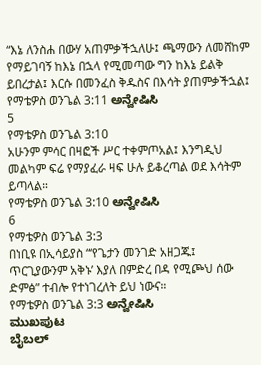“እኔ ለንስሐ በውሃ አጠምቃችኋለሁ፤ ጫማውን ለመሸከም የማይገባኝ ከእኔ በኋላ የሚመጣው ግን ከእኔ ይልቅ ይበረታል፤ እርሱ በመንፈስ ቅዱስና በእሳት ያጠምቃችኋል፤
የማቴዎስ ወንጌል 3:11 ಅನ್ವೇಷಿಸಿ
5
የማቴዎስ ወንጌል 3:10
አሁንም ምሳር በዛፎች ሥር ተቀምጦአል፤ እንግዲህ መልካም ፍሬ የማያፈራ ዛፍ ሁሉ ይቆረጣል ወደ እሳትም ይጣላል።
የማቴዎስ ወንጌል 3:10 ಅನ್ವೇಷಿಸಿ
6
የማቴዎስ ወንጌል 3:3
በነቢዩ በኢሳይያስ “‘የጌታን መንገድ አዘጋጁ፤ ጥርጊያውንም አቅኑ’ እያለ በምድረ በዳ የሚጮህ ሰው ድምፅ” ተብሎ የተነገረለት ይህ ነውና።
የማቴዎስ ወንጌል 3:3 ಅನ್ವೇಷಿಸಿ
ಮುಖಪುಟ
ಬೈಬಲ್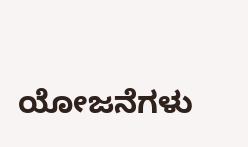ಯೋಜನೆಗಳು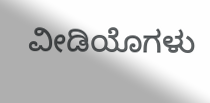ವೀಡಿಯೊಗಳು